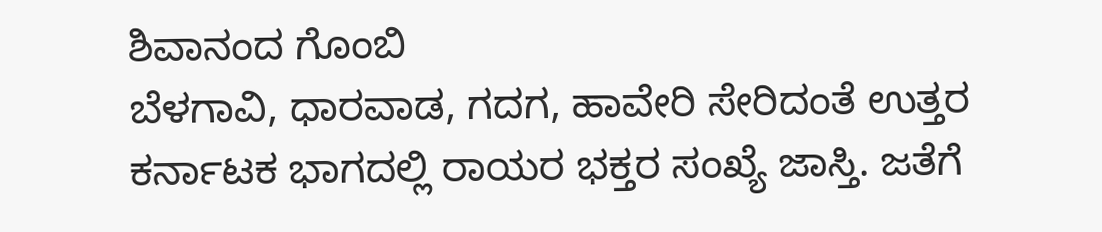ಶಿವಾನಂದ ಗೊಂಬಿ
ಬೆಳಗಾವಿ, ಧಾರವಾಡ, ಗದಗ, ಹಾವೇರಿ ಸೇರಿದಂತೆ ಉತ್ತರ ಕರ್ನಾಟಕ ಭಾಗದಲ್ಲಿ ರಾಯರ ಭಕ್ತರ ಸಂಖ್ಯೆ ಜಾಸ್ತಿ. ಜತೆಗೆ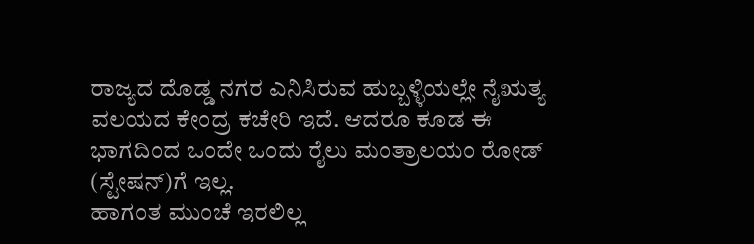ರಾಜ್ಯದ ದೊಡ್ಡ ನಗರ ಎನಿಸಿರುವ ಹುಬ್ಬಳ್ಳಿಯಲ್ಲೇ ನೈಋತ್ಯ ವಲಯದ ಕೇಂದ್ರ ಕಚೇರಿ ಇದೆ. ಆದರೂ ಕೂಡ ಈ ಭಾಗದಿಂದ ಒಂದೇ ಒಂದು ರೈಲು ಮಂತ್ರಾಲಯಂ ರೋಡ್ (ಸ್ಟೇಷನ್)ಗೆ ಇಲ್ಲ.
ಹಾಗಂತ ಮುಂಚೆ ಇರಲಿಲ್ಲ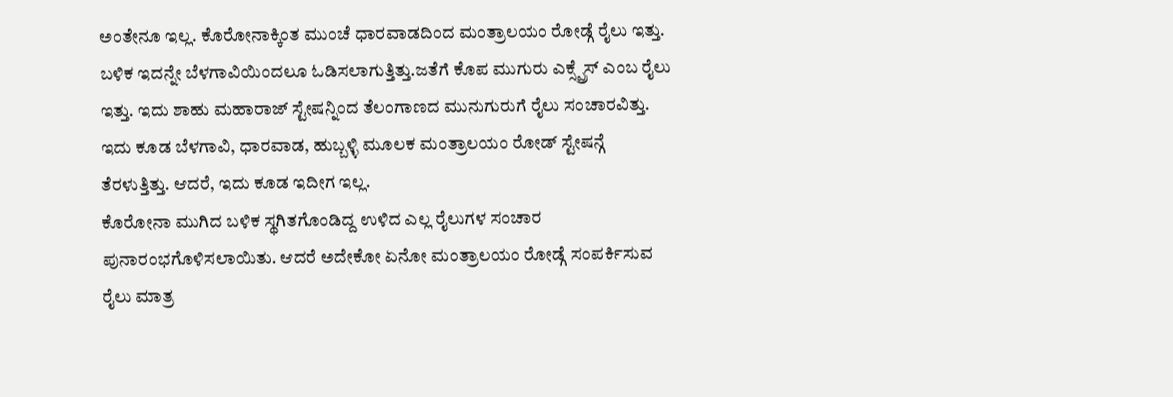ಅಂತೇನೂ ಇಲ್ಲ. ಕೊರೋನಾಕ್ಕಿಂತ ಮುಂಚೆ ಧಾರವಾಡದಿಂದ ಮಂತ್ರಾಲಯಂ ರೋಡ್ಗೆ ರೈಲು ಇತ್ತು. ಬಳಿಕ ಇದನ್ನೇ ಬೆಳಗಾವಿಯಿಂದಲೂ ಓಡಿಸಲಾಗುತ್ತಿತ್ತು.ಜತೆಗೆ ಕೊಪ ಮುಗುರು ಎಕ್ಸ್ಪ್ರೆಸ್ ಎಂಬ ರೈಲು ಇತ್ತು. ಇದು ಶಾಹು ಮಹಾರಾಜ್ ಸ್ಟೇಷನ್ನಿಂದ ತೆಲಂಗಾಣದ ಮುನುಗುರುಗೆ ರೈಲು ಸಂಚಾರವಿತ್ತು. ಇದು ಕೂಡ ಬೆಳಗಾವಿ, ಧಾರವಾಡ, ಹುಬ್ಬಳ್ಳಿ ಮೂಲಕ ಮಂತ್ರಾಲಯಂ ರೋಡ್ ಸ್ಟೇಷನ್ಗೆ ತೆರಳುತ್ತಿತ್ತು. ಆದರೆ, ಇದು ಕೂಡ ಇದೀಗ ಇಲ್ಲ.
ಕೊರೋನಾ ಮುಗಿದ ಬಳಿಕ ಸ್ಥಗಿತಗೊಂಡಿದ್ದ ಉಳಿದ ಎಲ್ಲ ರೈಲುಗಳ ಸಂಚಾರ ಪುನಾರಂಭಗೊಳಿಸಲಾಯಿತು. ಆದರೆ ಅದೇಕೋ ಏನೋ ಮಂತ್ರಾಲಯಂ ರೋಡ್ಗೆ ಸಂಪರ್ಕಿಸುವ ರೈಲು ಮಾತ್ರ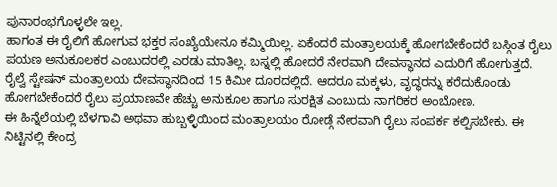ಪುನಾರಂಭಗೊಳ್ಳಲೇ ಇಲ್ಲ.
ಹಾಗಂತ ಈ ರೈಲಿಗೆ ಹೋಗುವ ಭಕ್ತರ ಸಂಖ್ಯೆಯೇನೂ ಕಮ್ಮಿಯಿಲ್ಲ. ಏಕೆಂದರೆ ಮಂತ್ರಾಲಯಕ್ಕೆ ಹೋಗಬೇಕೆಂದರೆ ಬಸ್ಗಿಂತ ರೈಲು ಪಯಣ ಅನುಕೂಲಕರ ಎಂಬುದರಲ್ಲಿ ಎರಡು ಮಾತಿಲ್ಲ. ಬಸ್ನಲ್ಲಿ ಹೋದರೆ ನೇರವಾಗಿ ದೇವಸ್ಥಾನದ ಎದುರಿಗೆ ಹೋಗುತ್ತದೆ. ರೈಲ್ವೆ ಸ್ಟೇಷನ್ ಮಂತ್ರಾಲಯ ದೇವಸ್ಥಾನದಿಂದ 15 ಕಿಮೀ ದೂರದಲ್ಲಿದೆ. ಆದರೂ ಮಕ್ಕಳು, ವೃದ್ಧರನ್ನು ಕರೆದುಕೊಂಡು ಹೋಗಬೇಕೆಂದರೆ ರೈಲು ಪ್ರಯಾಣವೇ ಹೆಚ್ಚು ಅನುಕೂಲ ಹಾಗೂ ಸುರಕ್ಷಿತ ಎಂಬುದು ನಾಗರಿಕರ ಅಂಬೋಣ.
ಈ ಹಿನ್ನೆಲೆಯಲ್ಲಿ ಬೆಳಗಾವಿ ಅಥವಾ ಹುಬ್ಬಳ್ಳಿಯಿಂದ ಮಂತ್ರಾಲಯಂ ರೋಡ್ಗೆ ನೇರವಾಗಿ ರೈಲು ಸಂಪರ್ಕ ಕಲ್ಪಿಸಬೇಕು. ಈ ನಿಟ್ಟಿನಲ್ಲಿ ಕೇಂದ್ರ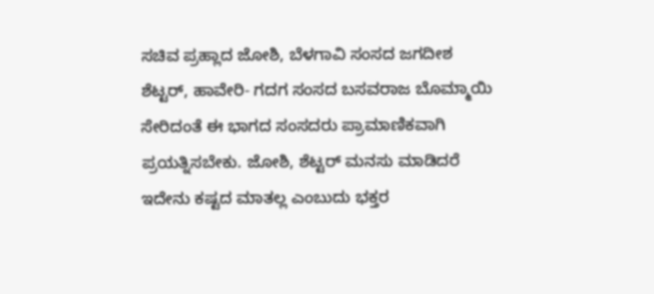ಸಚಿವ ಪ್ರಹ್ಲಾದ ಜೋಶಿ, ಬೆಳಗಾವಿ ಸಂಸದ ಜಗದೀಶ ಶೆಟ್ಟರ್, ಹಾವೇರಿ- ಗದಗ ಸಂಸದ ಬಸವರಾಜ ಬೊಮ್ಮಾಯಿ ಸೇರಿದಂತೆ ಈ ಭಾಗದ ಸಂಸದರು ಪ್ರಾಮಾಣಿಕವಾಗಿ ಪ್ರಯತ್ನಿಸಬೇಕು. ಜೋಶಿ, ಶೆಟ್ಟರ್ ಮನಸು ಮಾಡಿದರೆ ಇದೇನು ಕಷ್ಟದ ಮಾತಲ್ಲ ಎಂಬುದು ಭಕ್ತರ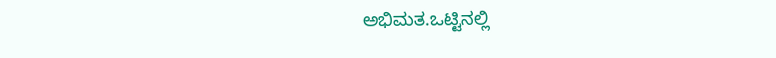ಅಭಿಮತ.ಒಟ್ಟಿನಲ್ಲಿ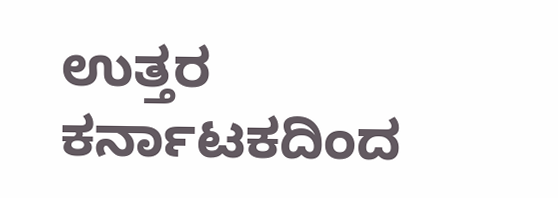ಉತ್ತರ ಕರ್ನಾಟಕದಿಂದ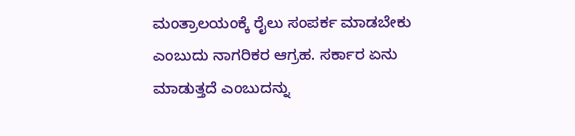ಮಂತ್ರಾಲಯಂಕ್ಕೆ ರೈಲು ಸಂಪರ್ಕ ಮಾಡಬೇಕು ಎಂಬುದು ನಾಗರಿಕರ ಆಗ್ರಹ. ಸರ್ಕಾರ ಏನು ಮಾಡುತ್ತದೆ ಎಂಬುದನ್ನು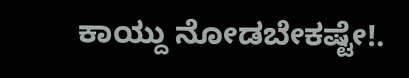ಕಾಯ್ದು ನೋಡಬೇಕಷ್ಟೇ!.